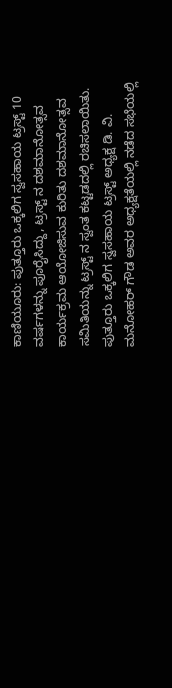ಕಾಣಿಯೂರು: ಪುತ್ತೂರು ಒಕ್ಕಲಿಗ ಸ್ವಸಹಾಯ ಟ್ರಸ್ಟ್ 10 ವರ್ಷಗಳನ್ನು ಪೂರೈಸಿದ್ದು, ಟ್ರಸ್ಟ್ ನ ದಶಮಾನೋತ್ಸವ ಕಾರ್ಯಕ್ರಮ ಆಯೋಜಿಸುವ ಕುರಿತು ದಶಮಾನೋತ್ಸವ ಸಮಿತಿಯನ್ನು ಟ್ರಸ್ಟ್ ನ ಸ್ವಂತ ಕಟ್ಟಡದಲ್ಲಿ ರಚಿಸಲಾಯಿತು.
ಪುತ್ತೂರು ಒಕ್ಕಲಿಗ ಸ್ವಸಹಾಯ ಟ್ರಸ್ಟ್ ಅಧ್ಯಕ್ಷ ಡಿ. ವಿ. ಮನೋಹರ್ ಗೌಡ ಅವರ ಅಧ್ಯಕ್ಷತೆಯಲ್ಲಿ ನಡೆದ ಸಭೆಯಲ್ಲಿ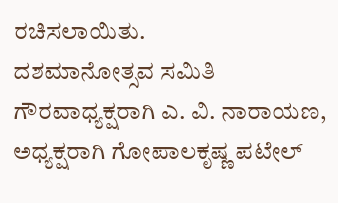ರಚಿಸಲಾಯಿತು.
ದಶಮಾನೋತ್ಸವ ಸಮಿತಿ ಗೌರವಾಧ್ಯಕ್ಷರಾಗಿ ಎ. ವಿ. ನಾರಾಯಣ, ಅಧ್ಯಕ್ಷರಾಗಿ ಗೋಪಾಲಕೃಷ್ಣ ಪಟೇಲ್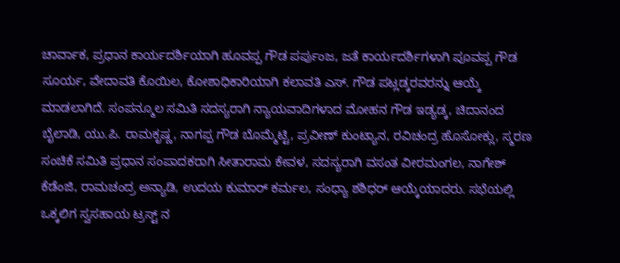ಚಾರ್ವಾಕ, ಪ್ರಧಾನ ಕಾರ್ಯದರ್ಶಿಯಾಗಿ ಹೂವಪ್ಪ ಗೌಡ ಪರ್ಪುಂಜ, ಜತೆ ಕಾರ್ಯದರ್ಶಿಗಳಾಗಿ ಪೂವಪ್ಪ ಗೌಡ ಸೂರ್ಯ, ವೇದಾವತಿ ಕೊಯಿಲ, ಕೋಶಾಧಿಕಾರಿಯಾಗಿ ಕಲಾವತಿ ಎಸ್. ಗೌಡ ಪಟ್ಲಡ್ಕರವರನ್ನು ಆಯ್ಕೆ ಮಾಡಲಾಗಿದೆ. ಸಂಪನ್ಮೂಲ ಸಮಿತಿ ಸದಸ್ಯರಾಗಿ ನ್ಯಾಯವಾದಿಗಳಾದ ಮೋಹನ ಗೌಡ ಇಡ್ಯಡ್ಕ, ಚಿದಾನಂದ ಬೈಲಾಡಿ, ಯು.ಪಿ. ರಾಮಕೃಷ್ಣ, ನಾಗಪ್ಪ ಗೌಡ ಬೊಮ್ಮೆಟ್ಟಿ, ಪ್ರವೀಣ್ ಕುಂಟ್ಯಾನ, ರವಿಚಂದ್ರ ಹೊಸೋಕ್ಲು, ಸ್ಮರಣ ಸಂಚಿಕೆ ಸಮಿತಿ ಪ್ರಧಾನ ಸಂಪಾದಕರಾಗಿ ಸೀತಾರಾಮ ಕೇವಳ, ಸದಸ್ಯರಾಗಿ ವಸಂತ ವೀರಮಂಗಲ, ನಾಗೇಶ್ ಕೆಡೆಂಜಿ, ರಾಮಚಂದ್ರ ಅನ್ಯಾಡಿ, ಉದಯ ಕುಮಾರ್ ಕರ್ಮಲ, ಸಂಧ್ಯಾ ಶಶಿಧರ್ ಆಯ್ಕೆಯಾದರು. ಸಭೆಯಲ್ಲಿ ಒಕ್ಕಲಿಗ ಸ್ವಸಹಾಯ ಟ್ರಸ್ಟ್ ನ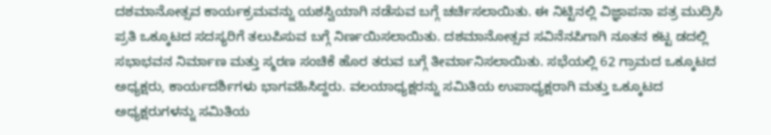ದಶಮಾನೋತ್ಸವ ಕಾರ್ಯಕ್ರಮವನ್ನು ಯಶಸ್ವಿಯಾಗಿ ನಡೆಸುವ ಬಗ್ಗೆ ಚರ್ಚಿಸಲಾಯಿತು. ಈ ನಿಟ್ಟಿನಲ್ಲಿ ವಿಜ್ಞಾಪನಾ ಪತ್ರ ಮುದ್ರಿಸಿ ಪ್ರತಿ ಒಕ್ಕೂಟದ ಸದಸ್ಯರಿಗೆ ತಲುಪಿಸುವ ಬಗ್ಗೆ ನಿರ್ಣಯಿಸಲಾಯಿತು. ದಶಮಾನೋತ್ಸವ ಸವಿನೆನಪಿಗಾಗಿ ನೂತನ ಕಟ್ಟ ಡದಲ್ಲಿ ಸಭಾಭವನ ನಿರ್ಮಾಣ ಮತ್ತು ಸ್ಮರಣ ಸಂಚಿಕೆ ಹೊರ ತರುವ ಬಗ್ಗೆ ತೀರ್ಮಾನಿಸಲಾಯಿತು. ಸಭೆಯಲ್ಲಿ 62 ಗ್ರಾಮದ ಒಕ್ಕೂಟದ ಅಧ್ಯಕ್ಷರು, ಕಾರ್ಯದರ್ಶಿಗಳು ಭಾಗವಹಿಸಿದ್ದರು. ವಲಯಾಧ್ಯಕ್ಷರನ್ನು ಸಮಿತಿಯ ಉಪಾಧ್ಯಕ್ಷರಾಗಿ ಮತ್ತು ಒಕ್ಕೂಟದ ಅಧ್ಯಕ್ಷರುಗಳನ್ನು ಸಮಿತಿಯ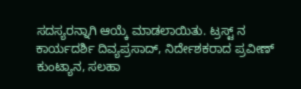ಸದಸ್ಯರನ್ನಾಗಿ ಆಯ್ಕೆ ಮಾಡಲಾಯಿತು. ಟ್ರಸ್ಟ್ ನ ಕಾರ್ಯದರ್ಶಿ ದಿವ್ಯಪ್ರಸಾದ್, ನಿರ್ದೇಶಕರಾದ ಪ್ರವೀಣ್ ಕುಂಟ್ಯಾನ, ಸಲಹಾ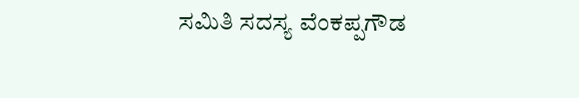ಸಮಿತಿ ಸದಸ್ಯ ವೆಂಕಪ್ಪಗೌಡ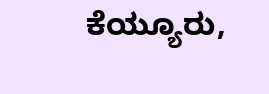ಕೆಯ್ಯೂರು,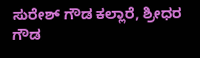ಸುರೇಶ್ ಗೌಡ ಕಲ್ಲಾರೆ, ಶ್ರೀಧರ ಗೌಡ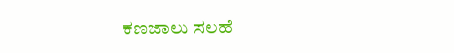ಕಣಜಾಲು ಸಲಹೆ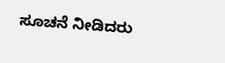ಸೂಚನೆ ನೀಡಿದರು